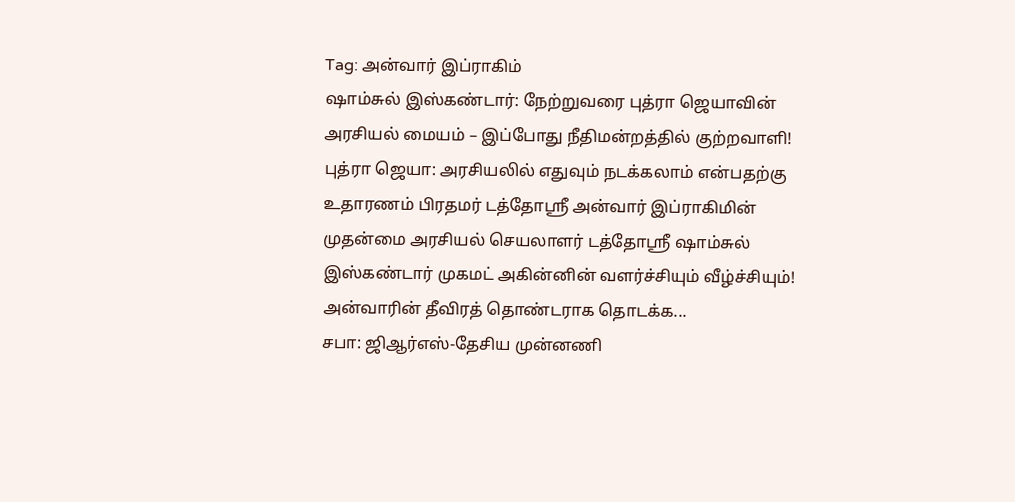Tag: அன்வார் இப்ராகிம்
ஷாம்சுல் இஸ்கண்டார்: நேற்றுவரை புத்ரா ஜெயாவின் அரசியல் மையம் – இப்போது நீதிமன்றத்தில் குற்றவாளி!
புத்ரா ஜெயா: அரசியலில் எதுவும் நடக்கலாம் என்பதற்கு உதாரணம் பிரதமர் டத்தோஸ்ரீ அன்வார் இப்ராகிமின் முதன்மை அரசியல் செயலாளர் டத்தோஸ்ரீ ஷாம்சுல் இஸ்கண்டார் முகமட் அகின்னின் வளர்ச்சியும் வீழ்ச்சியும்!
அன்வாரின் தீவிரத் தொண்டராக தொடக்க...
சபா: ஜிஆர்எஸ்-தேசிய முன்னணி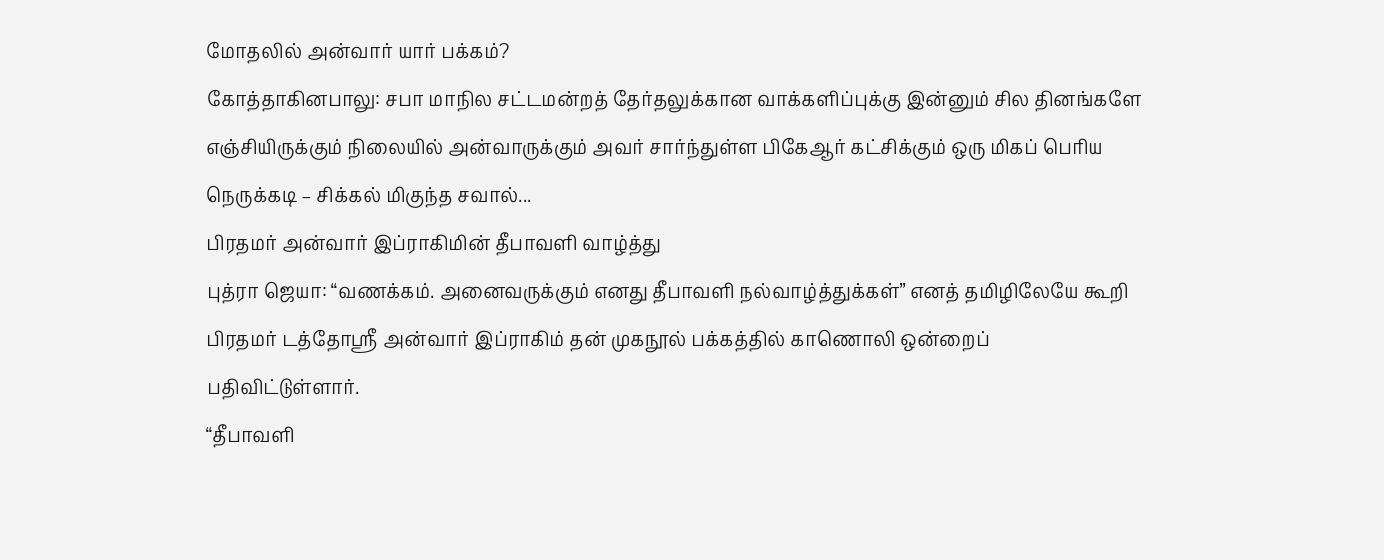மோதலில் அன்வார் யார் பக்கம்?
கோத்தாகினபாலு: சபா மாநில சட்டமன்றத் தேர்தலுக்கான வாக்களிப்புக்கு இன்னும் சில தினங்களே எஞ்சியிருக்கும் நிலையில் அன்வாருக்கும் அவர் சார்ந்துள்ள பிகேஆர் கட்சிக்கும் ஒரு மிகப் பெரிய நெருக்கடி – சிக்கல் மிகுந்த சவால்...
பிரதமர் அன்வார் இப்ராகிமின் தீபாவளி வாழ்த்து
புத்ரா ஜெயா: “வணக்கம். அனைவருக்கும் எனது தீபாவளி நல்வாழ்த்துக்கள்” எனத் தமிழிலேயே கூறி பிரதமர் டத்தோஶ்ரீ அன்வார் இப்ராகிம் தன் முகநூல் பக்கத்தில் காணொலி ஒன்றைப் பதிவிட்டுள்ளார்.
“தீபாவளி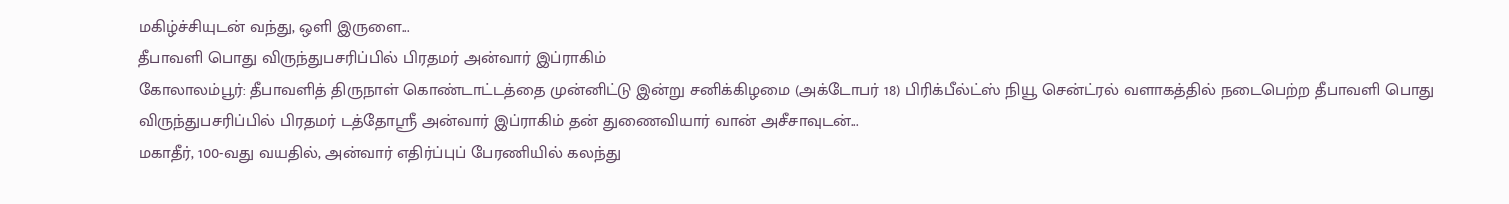மகிழ்ச்சியுடன் வந்து, ஒளி இருளை...
தீபாவளி பொது விருந்துபசரிப்பில் பிரதமர் அன்வார் இப்ராகிம்
கோலாலம்பூர்: தீபாவளித் திருநாள் கொண்டாட்டத்தை முன்னிட்டு இன்று சனிக்கிழமை (அக்டோபர் 18) பிரிக்பீல்ட்ஸ் நியூ சென்ட்ரல் வளாகத்தில் நடைபெற்ற தீபாவளி பொது விருந்துபசரிப்பில் பிரதமர் டத்தோஶ்ரீ அன்வார் இப்ராகிம் தன் துணைவியார் வான் அசீசாவுடன்...
மகாதீர், 100-வது வயதில், அன்வார் எதிர்ப்புப் பேரணியில் கலந்து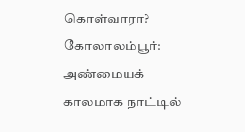கொள்வாரா?
கோலாலம்பூர்: அண்மையக் காலமாக நாட்டில்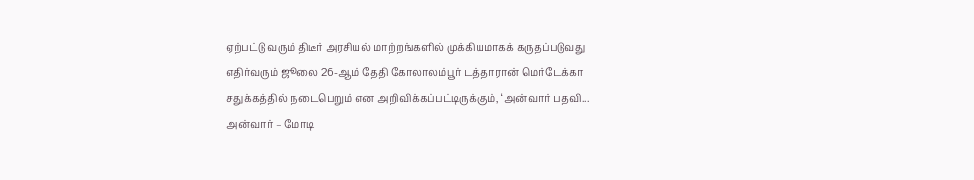ஏற்பட்டு வரும் திடீர் அரசியல் மாற்றங்களில் முக்கியமாகக் கருதப்படுவது எதிர்வரும் ஜூலை 26-ஆம் தேதி கோலாலம்பூர் டத்தாரான் மெர்டேக்கா சதுக்கத்தில் நடைபெறும் என அறிவிக்கப்பட்டிருக்கும், ‘அன்வார் பதவி...
அன்வார் – மோடி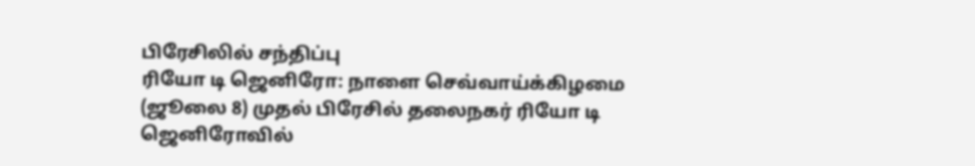பிரேசிலில் சந்திப்பு
ரியோ டி ஜெனிரோ: நாளை செவ்வாய்க்கிழமை (ஜூலை 8) முதல் பிரேசில் தலைநகர் ரியோ டி ஜெனிரோவில்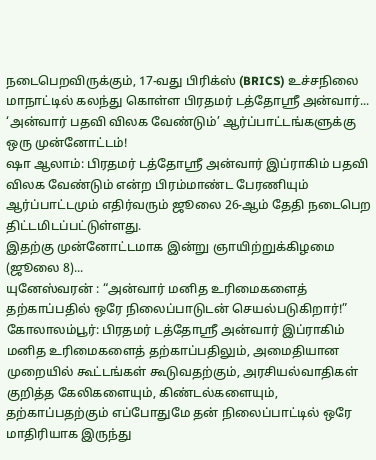நடைபெறவிருக்கும், 17-வது பிரிக்ஸ் (BRICS) உச்சநிலை மாநாட்டில் கலந்து கொள்ள பிரதமர் டத்தோஸ்ரீ அன்வார்...
‘அன்வார் பதவி விலக வேண்டும்’ ஆர்ப்பாட்டங்களுக்கு ஒரு முன்னோட்டம்!
ஷா ஆலாம்: பிரதமர் டத்தோஸ்ரீ அன்வார் இப்ராகிம் பதவி விலக வேண்டும் என்ற பிரம்மாண்ட பேரணியும் ஆர்ப்பாட்டமும் எதிர்வரும் ஜூலை 26-ஆம் தேதி நடைபெற திட்டமிடப்பட்டுள்ளது.
இதற்கு முன்னோட்டமாக இன்று ஞாயிற்றுக்கிழமை (ஜூலை 8)...
யுனேஸ்வரன் : “அன்வார் மனித உரிமைகளைத் தற்காப்பதில் ஒரே நிலைப்பாடுடன் செயல்படுகிறார்!”
கோலாலம்பூர்: பிரதமர் டத்தோஸ்ரீ அன்வார் இப்ராகிம் மனித உரிமைகளைத் தற்காப்பதிலும், அமைதியான முறையில் கூட்டங்கள் கூடுவதற்கும், அரசியல்வாதிகள் குறித்த கேலிகளையும், கிண்டல்களையும், தற்காப்பதற்கும் எப்போதுமே தன் நிலைப்பாட்டில் ஒரே மாதிரியாக இருந்து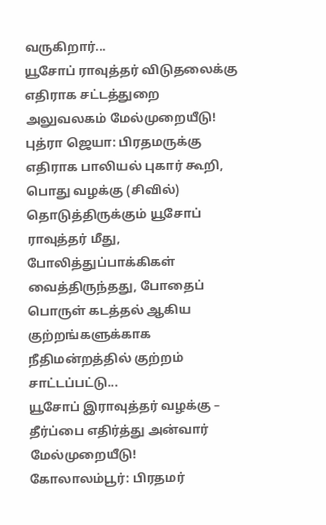வருகிறார்...
யூசோப் ராவுத்தர் விடுதலைக்கு எதிராக சட்டத்துறை அலுவலகம் மேல்முறையீடு!
புத்ரா ஜெயா: பிரதமருக்கு எதிராக பாலியல் புகார் கூறி, பொது வழக்கு (சிவில்) தொடுத்திருக்கும் யூசோப் ராவுத்தர் மீது, போலித்துப்பாக்கிகள் வைத்திருந்தது, போதைப் பொருள் கடத்தல் ஆகிய குற்றங்களுக்காக நீதிமன்றத்தில் குற்றம் சாட்டப்பட்டு...
யூசோப் இராவுத்தர் வழக்கு – தீர்ப்பை எதிர்த்து அன்வார் மேல்முறையீடு!
கோலாலம்பூர்: பிரதமர்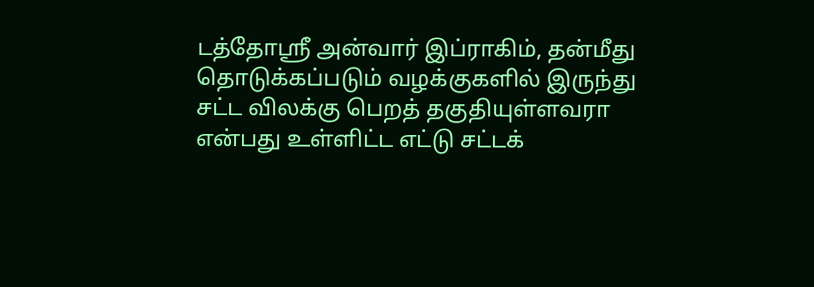டத்தோஸ்ரீ அன்வார் இப்ராகிம், தன்மீது தொடுக்கப்படும் வழக்குகளில் இருந்து சட்ட விலக்கு பெறத் தகுதியுள்ளவரா என்பது உள்ளிட்ட எட்டு சட்டக்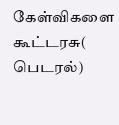கேள்விகளை கூட்டரசு( பெடரல்)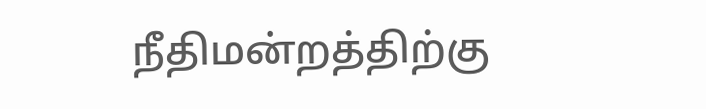நீதிமன்றத்திற்கு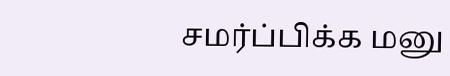சமர்ப்பிக்க மனு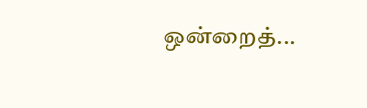ஒன்றைத்...